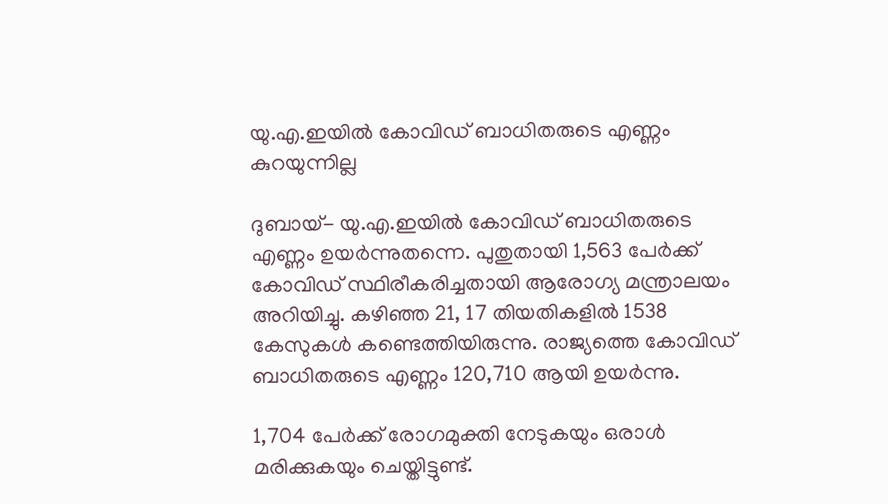യു.എ.ഇയില്‍ കോവിഡ് ബാധിതരുടെ എണ്ണം കുറയുന്നില്ല

ദുബായ്- യു.എ.ഇയില്‍ കോവിഡ് ബാധിതരുടെ എണ്ണം ഉയര്‍ന്നുതന്നെ. പുതുതായി 1,563 പേര്‍ക്ക് കോവിഡ് സ്ഥിരീകരിച്ചതായി ആരോഗ്യ മന്ത്രാലയം അറിയിച്ചു. കഴിഞ്ഞ 21, 17 തിയതികളില്‍ 1538 കേസുകള്‍ കണ്ടെത്തിയിരുന്നു. രാജ്യത്തെ കോവിഡ് ബാധിതരുടെ എണ്ണം 120,710 ആയി ഉയര്‍ന്നു.

1,704 പേര്‍ക്ക് രോഗമുക്തി നേടുകയും ഒരാള്‍ മരിക്കുകയും ചെയ്തിട്ടുണ്ട്.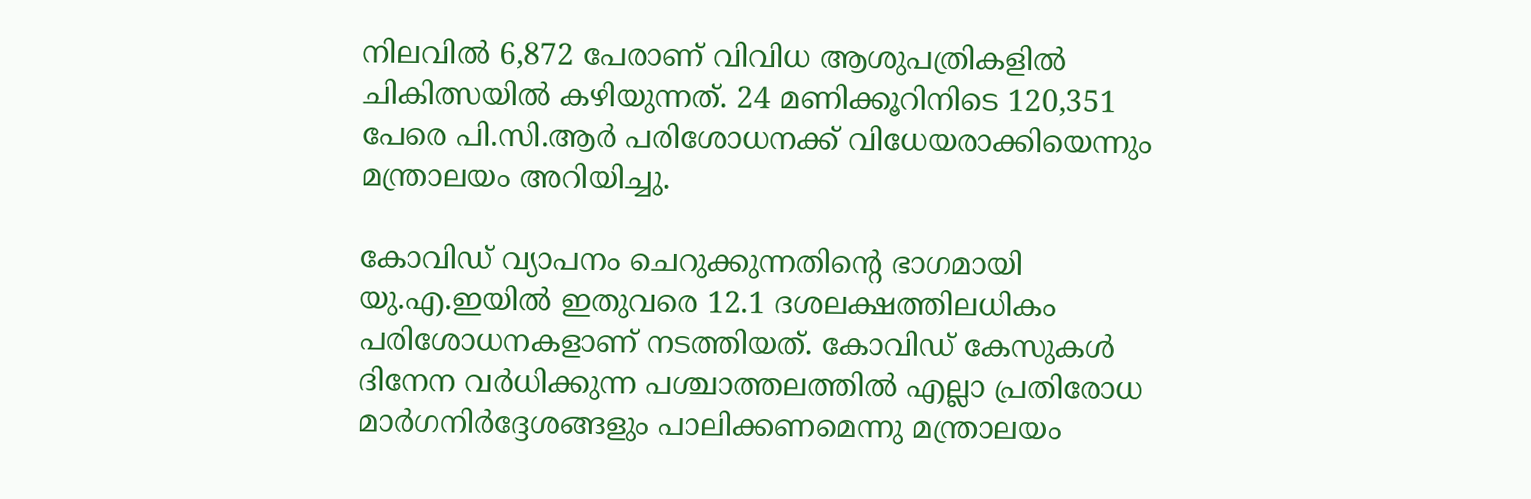നിലവില്‍ 6,872 പേരാണ് വിവിധ ആശുപത്രികളില്‍ ചികിത്സയില്‍ കഴിയുന്നത്. 24 മണിക്കൂറിനിടെ 120,351 പേരെ പി.സി.ആര്‍ പരിശോധനക്ക് വിധേയരാക്കിയെന്നും മന്ത്രാലയം അറിയിച്ചു.

കോവിഡ് വ്യാപനം ചെറുക്കുന്നതിന്റെ ഭാഗമായി യു.എ.ഇയില്‍ ഇതുവരെ 12.1 ദശലക്ഷത്തിലധികം പരിശോധനകളാണ് നടത്തിയത്. കോവിഡ് കേസുകള്‍ ദിനേന വര്‍ധിക്കുന്ന പശ്ചാത്തലത്തില്‍ എല്ലാ പ്രതിരോധ മാര്‍ഗനിര്‍ദ്ദേശങ്ങളും പാലിക്കണമെന്നു മന്ത്രാലയം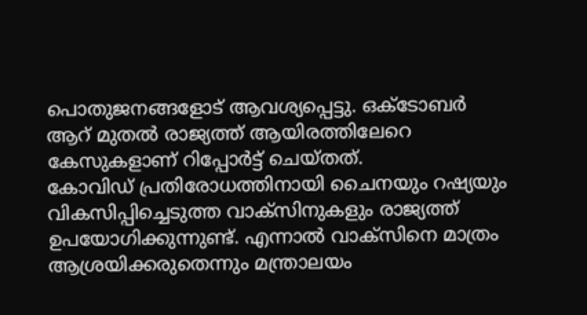പൊതുജനങ്ങളോട് ആവശ്യപ്പെട്ടു. ഒക്ടോബര്‍ ആറ് മുതല്‍ രാജ്യത്ത് ആയിരത്തിലേറെ കേസുകളാണ് റിപ്പോര്‍ട്ട് ചെയ്തത്.
കോവിഡ് പ്രതിരോധത്തിനായി ചൈനയും റഷ്യയും വികസിപ്പിച്ചെടുത്ത വാക്‌സിനുകളും രാജ്യത്ത് ഉപയോഗിക്കുന്നുണ്ട്. എന്നാല്‍ വാക്‌സിനെ മാത്രം ആശ്രയിക്കരുതെന്നും മന്ത്രാലയം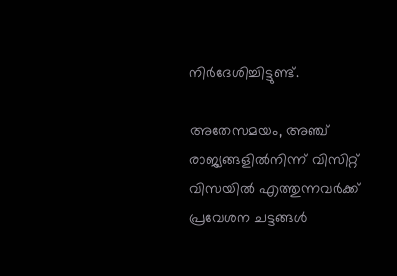നിര്‍ദേശിച്ചിട്ടുണ്ട്.

അതേസമയം, അഞ്ച് രാജ്യങ്ങളില്‍നിന്ന് വിസിറ്റ് വിസയില്‍ എത്തുന്നവര്‍ക്ക്  പ്രവേശന ചട്ടങ്ങള്‍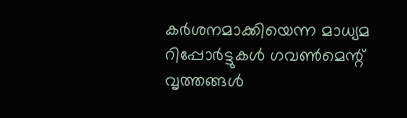കര്‍ശനമാക്കിയെന്ന മാധ്യമ റിപ്പോര്‍ട്ടുകള്‍ ഗവണ്‍മെന്റ് വൃത്തങ്ങള്‍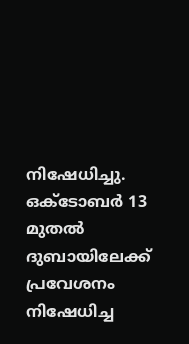നിഷേധിച്ചു. ഒക്ടോബര്‍ 13 മുതല്‍ ദുബായിലേക്ക് പ്രവേശനം നിഷേധിച്ച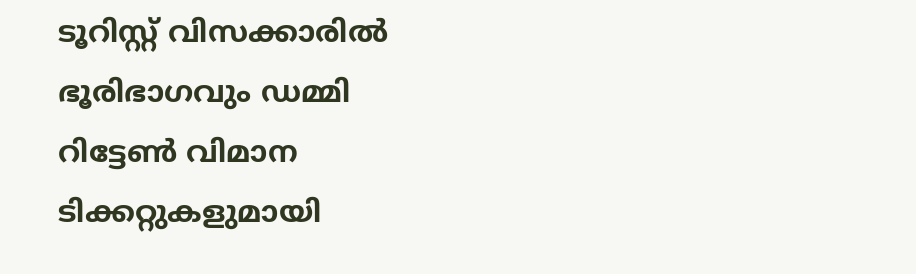ടൂറിസ്റ്റ് വിസക്കാരില്‍ ഭൂരിഭാഗവും ഡമ്മി റിട്ടേണ്‍ വിമാന ടിക്കറ്റുകളുമായി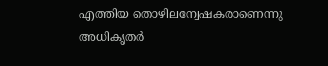എത്തിയ തൊഴിലന്വേഷകരാണെന്നു അധികൃതര്‍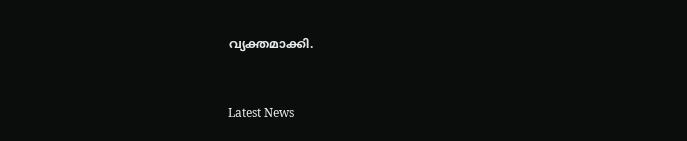വ്യക്തമാക്കി.


Latest News